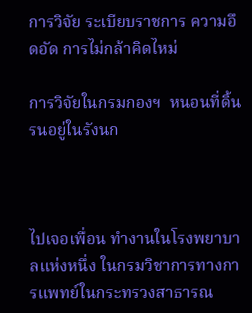การวิจัย ระเบียบราชการ ความอึดอัด การไม่กล้าคิดไหม่

การวิจัยในกรมกองฯ  หนอนที่ดิ้นรนอยู่ในรังนก



ไปเจอเพื่อน ทำงานในโรงพยาบาลแห่งหนึ่ง ในกรมวิชาการทางการแพทย์ในกระทรวงสาธารณ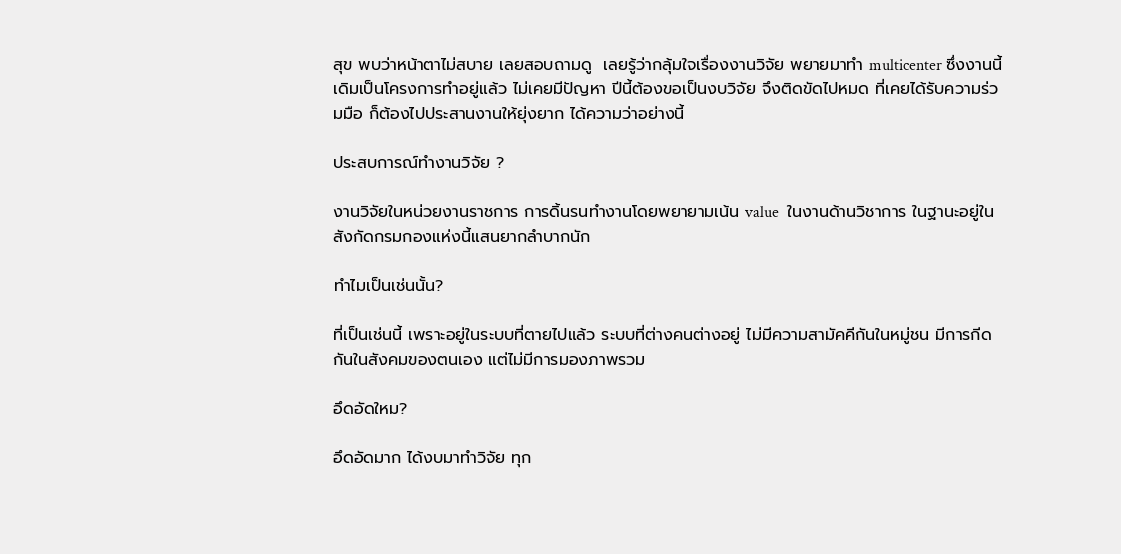สุข พบว่าหน้าตาไม่สบาย เลยสอบถามดู  เลยรู้ว่ากลุ้มใจเรื่องงานวิจัย พยายมาทำ multicenter ซึ่งงานนี้เดิมเป็นโครงการทำอยู่แล้ว ไม่เคยมีปัญหา ปีนี้ต้องขอเป็นงบวิจัย จึงติดขัดไปหมด ที่เคยได้รับความร่วมมือ ก็ต้องไปประสานงานให้ยุ่งยาก ได้ความว่าอย่างนี้

ประสบการณ์ทำงานวิจัย ?

งานวิจัยในหน่วยงานราชการ การดิ้นรนทำงานโดยพยายามเน้น value  ในงานด้านวิชาการ ในฐานะอยู่ในสังกัดกรมกองแห่งนี้แสนยากลำบากนัก

ทำไมเป็นเช่นนั้น?

ที่เป็นเช่นนี้ เพราะอยู่ในระบบที่ตายไปแล้ว ระบบที่ต่างคนต่างอยู่ ไม่มีความสามัคคีกันในหมู่ชน มีการกีดกันในสังคมของตนเอง แต่ไม่มีการมองภาพรวม

อึดอัดใหม?

อึดอัดมาก ได้งบมาทำวิจัย ทุก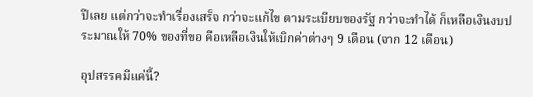ปีเลย แต่กว่าจะทำเรื่องเสร็จ กว่าจะแก้ไข ตามระเบียบของรัฐ กว่าจะทำได้ ก็เหลือเงินงบประมาณให้ 70% ของที่ขอ คือเหลือเงินให้เบิกค่าต่างๆ 9 เดือน (จาก 12 เดือน)

อุปสรรคมีแค่นี้?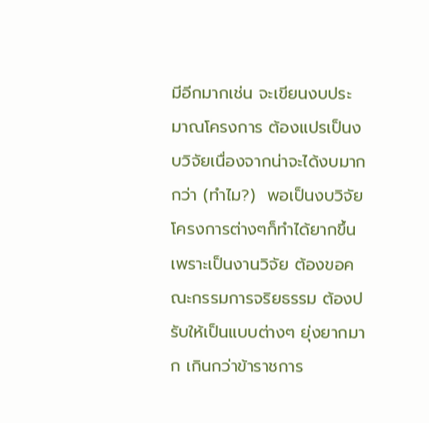มีอีกมากเช่น จะเขียนงบประมาณโครงการ ต้องแปรเป็นงบวิจัยเนื่องจากน่าจะได้งบมากกว่า (ทำไม?)  พอเป็นงบวิจัย โครงการต่างๆก็ทำได้ยากขึ้นเพราะเป็นงานวิจัย ต้องขอคณะกรรมการจริยธรรม ต้องปรับให้เป็นแบบต่างๆ ยุ่งยากมาก เกินกว่าข้าราชการ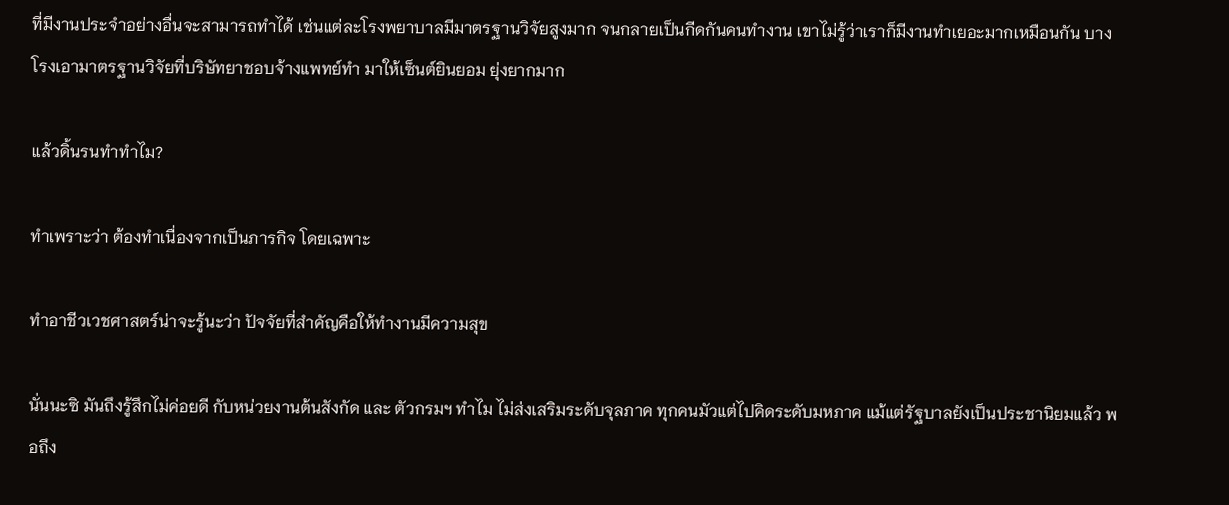ที่มีงานประจำอย่างอื่นจะสามารถทำได้ เช่นแต่ละโรงพยาบาลมีมาตรฐานวิจัยสูงมาก จนกลายเป็นกีดกันคนทำงาน เขาไม่รู้ว่าเราก็มีงานทำเยอะมากเหมือนกัน บางโรงเอามาตรฐานวิจัยที่บริษัทยาชอบจ้างแพทย์ทำ มาให้เซ็นต์ยินยอม ยุ่งยากมาก

แล้วดิ้นรนทำทำไม?

ทำเพราะว่า ต้องทำเนื่องจากเป็นภารกิจ โดยเฉพาะ

ทำอาชีวเวชศาสตร์น่าจะรู้นะว่า ปัจจัยที่สำคัญคือให้ทำงานมีความสุข

นั่นนะซิ มันถึงรู้สึกไม่ค่อยดี กับหน่วยงานต้นสังกัด และ ตัวกรมฯ ทำไม ไม่ส่งเสริมระดับจุลภาค ทุกคนมัวแต่ไปคิดระดับมหภาค แม้แต่รัฐบาลยังเป็นประชานิยมแล้ว พอถึง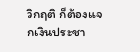วิกฤติ ก็ต้องแจกเงินประชา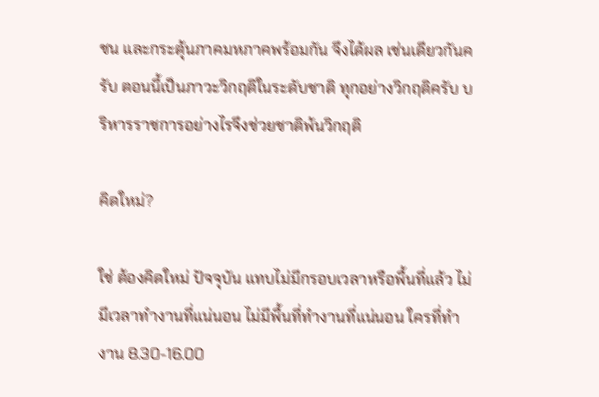ชน และกระตุ้นภาคมหภาคพร้อมกัน จึงได้ผล เช่นเดียวกันครับ ตอนนี้เป็นภาวะวิกฤติในระดับชาติ ทุกอย่างวิกฤติครับ บริหารราชการอย่างไรจึงช่วยชาติพ้นวิกฤติ

คิดใหม่?

ใช่ ต้องคิดใหม่ ปัจจุบัน แทบไม่มีกรอบเวลาหรือพื้นที่แล้ว ไม่มีเวลาทำงานที่แน่นอน ไม่มีพื้นที่ทำงานที่แน่นอน ใครที่ทำงาน 8.30-16.00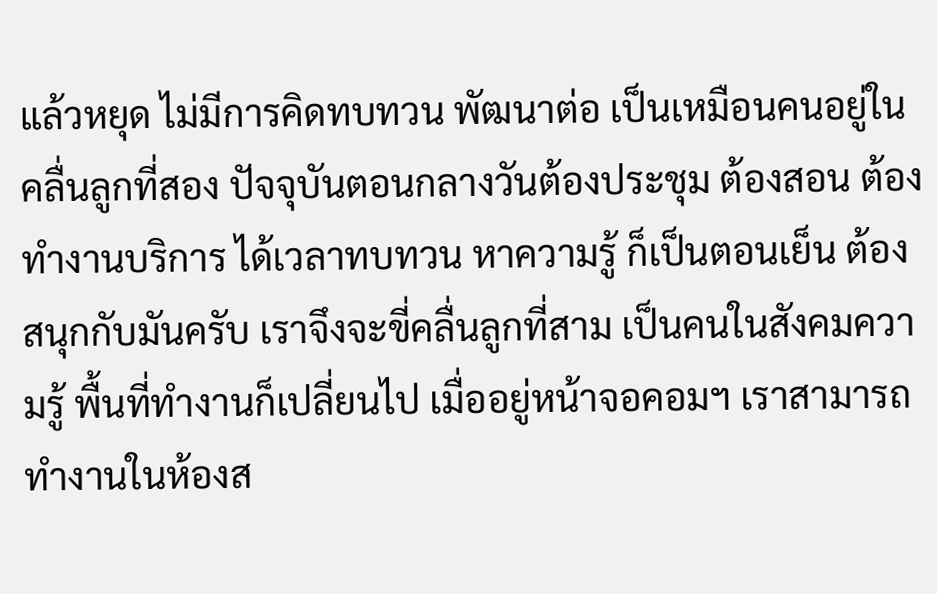แล้วหยุด ไม่มีการคิดทบทวน พัฒนาต่อ เป็นเหมือนคนอยู่ในคลื่นลูกที่สอง ปัจจุบันตอนกลางวันต้องประชุม ต้องสอน ต้องทำงานบริการ ได้เวลาทบทวน หาความรู้ ก็เป็นตอนเย็น ต้องสนุกกับมันครับ เราจึงจะขี่คลื่นลูกที่สาม เป็นคนในสังคมความรู้ พื้นที่ทำงานก็เปลี่ยนไป เมื่ออยู่หน้าจอคอมฯ เราสามารถทำงานในห้องส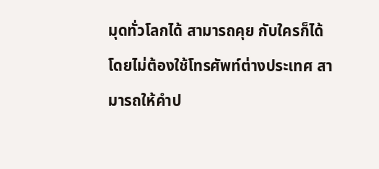มุดทั่วโลกได้ สามารถคุย กับใครก็ได้ โดยไม่ต้องใช้โทรศัพท์ต่างประเทศ สามารถให้คำป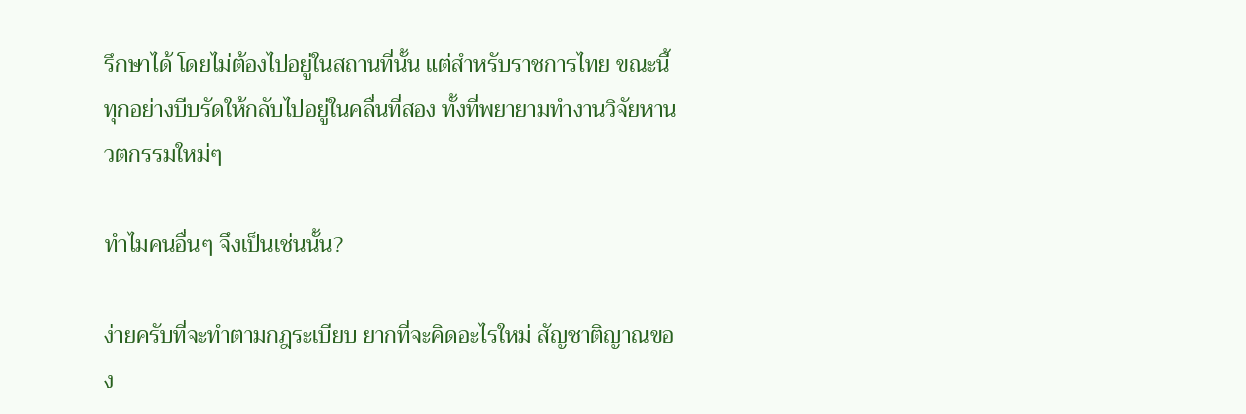รึกษาได้ โดยไม่ต้องไปอยู่ในสถานที่นั้น แต่สำหรับราชการไทย ขณะนี้ ทุกอย่างบีบรัดให้กลับไปอยู่ในคลื่นที่สอง ทั้งที่พยายามทำงานวิจัยหานวตกรรมใหม่ๆ

ทำไมคนอื่นๆ จึงเป็นเช่นนั้น?

ง่ายครับที่จะทำตามกฎระเบียบ ยากที่จะคิดอะไรใหม่ สัญชาติญาณของ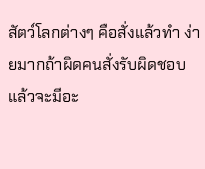สัตว์โลกต่างๆ คือสั่งแล้วทำ ง่ายมากถ้าผิดคนสั่งรับผิดชอบ แล้วจะมีอะ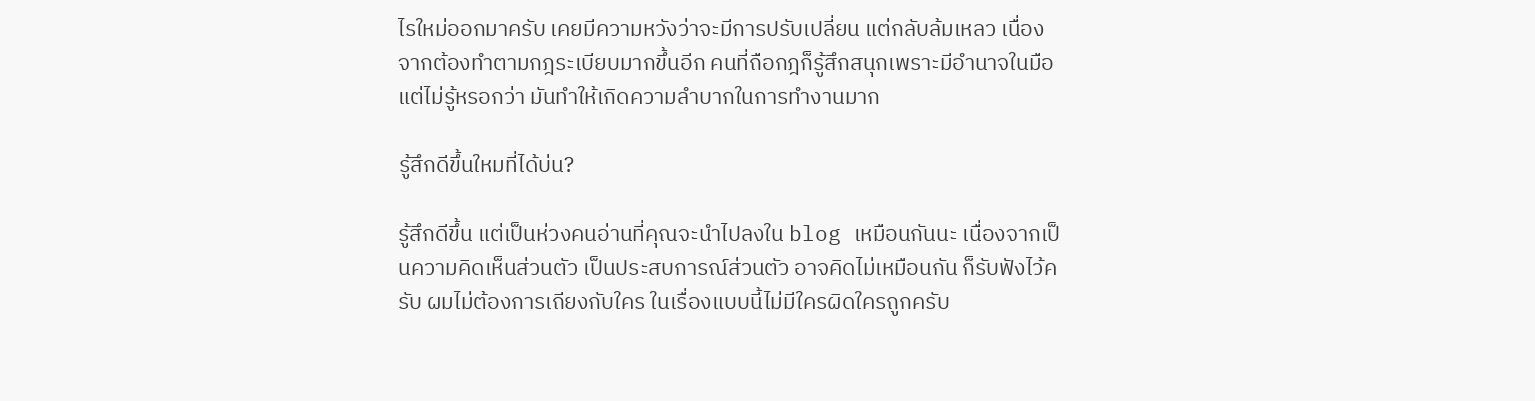ไรใหม่ออกมาครับ เคยมีความหวังว่าจะมีการปรับเปลี่ยน แต่กลับล้มเหลว เนื่องจากต้องทำตามกฎระเบียบมากขึ้นอีก คนที่ถือกฎก็รู้สึกสนุกเพราะมีอำนาจในมือ แต่ไม่รู้หรอกว่า มันทำให้เกิดความลำบากในการทำงานมาก

รู้สึกดีขึ้นใหมที่ได้บ่น?

รู้สึกดีขึ้น แต่เป็นห่วงคนอ่านที่คุณจะนำไปลงใน blog เหมือนกันนะ เนื่องจากเป็นความคิดเห็นส่วนตัว เป็นประสบการณ์ส่วนตัว อาจคิดไม่เหมือนกัน ก็รับฟังไว้ครับ ผมไม่ต้องการเถียงกับใคร ในเรื่องแบบนี้ไม่มีใครผิดใครถูกครับ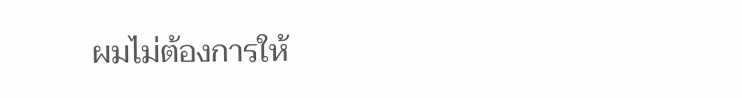ผมไม่ต้องการให้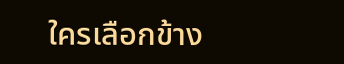ใครเลือกข้าง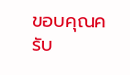ขอบคุณครับ